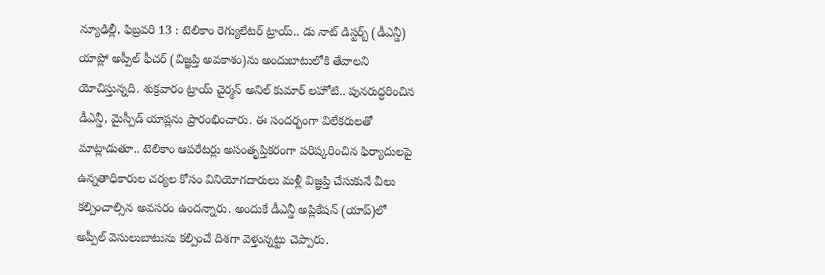న్యూఢిల్లీ, ఫిబ్రవరి 13 : టెలికాం రెగ్యులేటర్ ట్రాయ్.. డు నాట్ డిస్టర్బ్ (డీఎన్డీ) యాప్లో అప్పీల్ ఫీచర్ (విజ్ఞప్తి అవకాశం)ను అందుబాటులోకి తేవాలని యోచిస్తున్నది. శుక్రవారం ట్రాయ్ చైర్మన్ అనిల్ కుమార్ లహోటి.. పునరుద్ధరించిన డీఎన్డీ, మైస్పీడ్ యాప్లను ప్రారంభించారు. ఈ సందర్భంగా విలేకరులతో మాట్లాడుతూ.. టెలికాం ఆపరేటర్లు అసంతృప్తికరంగా పరిష్కరించిన ఫిర్యాదులపై ఉన్నతాధికారుల చర్యల కోసం వినియోగదారులు మళ్లీ విజ్ఞప్తి చేసుకునే వీలు కల్పించాల్సిన అవసరం ఉందన్నారు. అందుకే డీఎన్డీ అప్లికేషన్ (యాప్)లో అప్పీల్ వెసులుబాటును కల్పించే దిశగా వెళ్తున్నట్టు చెప్పారు.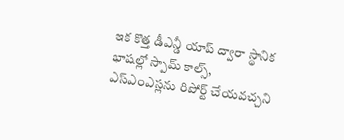ఇక కొత్త డీఎన్డీ యాప్ ద్వారా స్థానిక భాషల్లో స్పామ్ కాల్స్, ఎస్ఎంఎస్లను రిపోర్ట్ చేయవచ్చని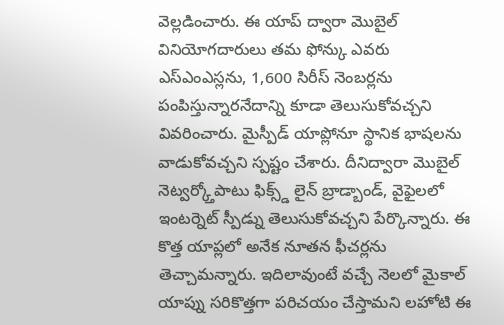వెల్లడించారు. ఈ యాప్ ద్వారా మొబైల్ వినియోగదారులు తమ ఫోన్కు ఎవరు ఎస్ఎంఎస్లను, 1,600 సిరీస్ నెంబర్లను పంపిస్తున్నారనేదాన్ని కూడా తెలుసుకోవచ్చని వివరించారు. మైస్పీడ్ యాప్లోనూ స్థానిక భాషలను వాడుకోవచ్చని స్పష్టం చేశారు. దీనిద్వారా మొబైల్ నెట్వర్క్తోపాటు ఫిక్స్డ్ లైన్ బ్రాడ్బాండ్, వైఫైలలో ఇంటర్నెట్ స్పీడ్ను తెలుసుకోవచ్చని పేర్కొన్నారు. ఈ కొత్త యాప్లలో అనేక నూతన ఫీచర్లను తెచ్చామన్నారు. ఇదిలావుంటే వచ్చే నెలలో మైకాల్ యాప్ను సరికొత్తగా పరిచయం చేస్తామని లహోటి ఈ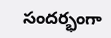సందర్భంగా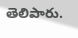తెలిపారు.